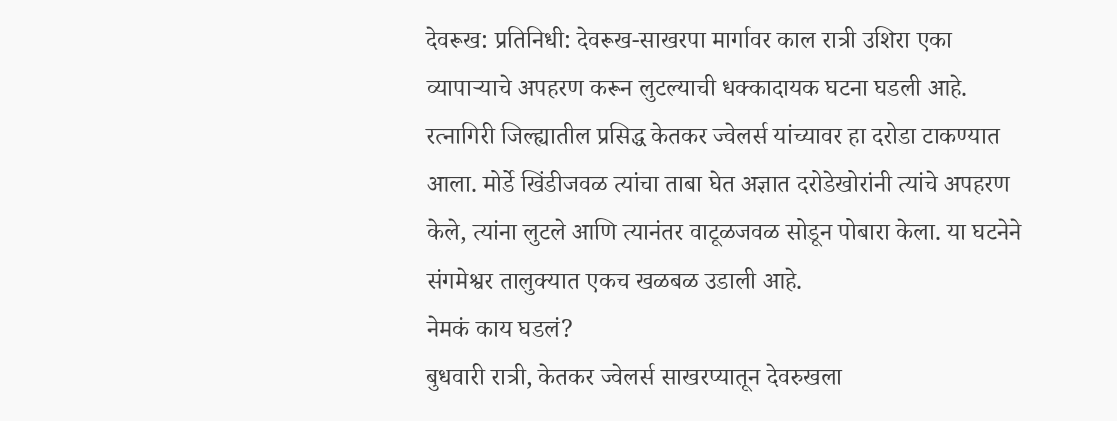देवरूख: प्रतिनिधी: देवरूख-साखरपा मार्गावर काल रात्री उशिरा एका व्यापाऱ्याचे अपहरण करून लुटल्याची धक्कादायक घटना घडली आहे. रत्नागिरी जिल्ह्यातील प्रसिद्ध केतकर ज्वेलर्स यांच्यावर हा दरोडा टाकण्यात आला. मोर्डे खिंडीजवळ त्यांचा ताबा घेत अज्ञात दरोडेखोरांनी त्यांचे अपहरण केले, त्यांना लुटले आणि त्यानंतर वाटूळजवळ सोडून पोबारा केला. या घटनेने संगमेश्वर तालुक्यात एकच खळबळ उडाली आहे.
नेमकं काय घडलं?
बुधवारी रात्री, केतकर ज्वेलर्स साखरप्यातून देवरुखला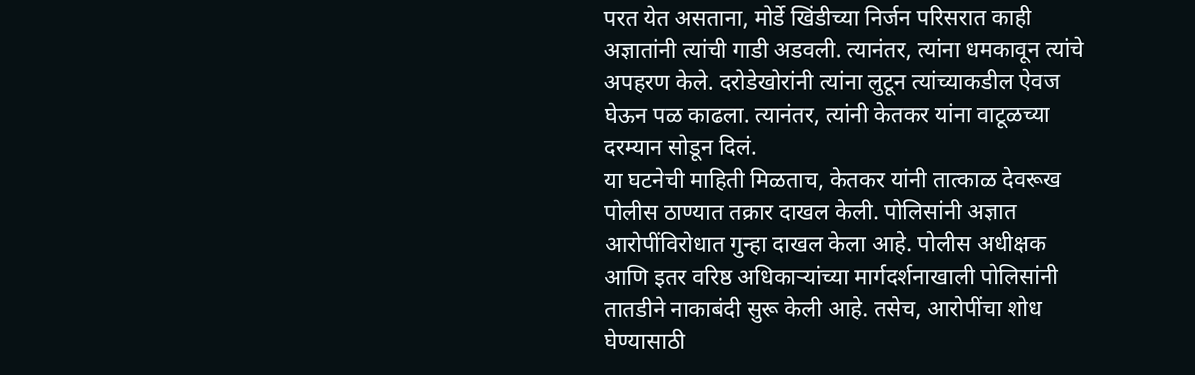परत येत असताना, मोर्डे खिंडीच्या निर्जन परिसरात काही अज्ञातांनी त्यांची गाडी अडवली. त्यानंतर, त्यांना धमकावून त्यांचे अपहरण केले. दरोडेखोरांनी त्यांना लुटून त्यांच्याकडील ऐवज घेऊन पळ काढला. त्यानंतर, त्यांनी केतकर यांना वाटूळच्या दरम्यान सोडून दिलं.
या घटनेची माहिती मिळताच, केतकर यांनी तात्काळ देवरूख पोलीस ठाण्यात तक्रार दाखल केली. पोलिसांनी अज्ञात आरोपींविरोधात गुन्हा दाखल केला आहे. पोलीस अधीक्षक आणि इतर वरिष्ठ अधिकाऱ्यांच्या मार्गदर्शनाखाली पोलिसांनी तातडीने नाकाबंदी सुरू केली आहे. तसेच, आरोपींचा शोध घेण्यासाठी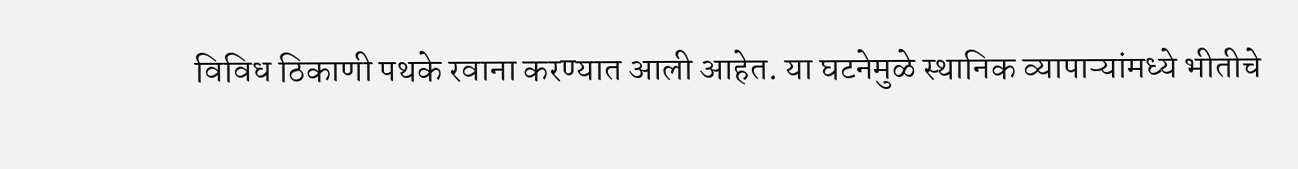विविध ठिकाणी पथके रवाना करण्यात आली आहेत. या घटनेमुळे स्थानिक व्यापाऱ्यांमध्ये भीतीचे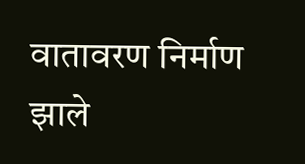वातावरण निर्माण झाले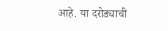आहे. या दरोड्याची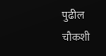पुढील चौकशी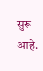सुरू आहे.